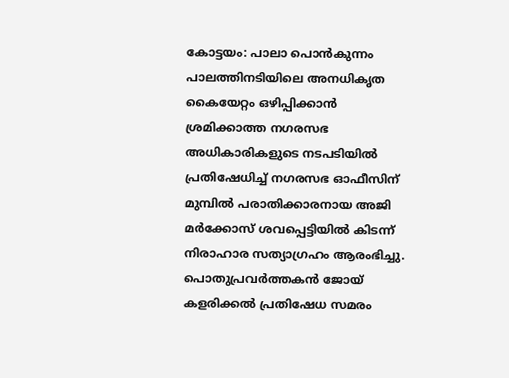കോട്ടയം: പാലാ പൊൻകുന്നം പാലത്തിനടിയിലെ അനധികൃത കൈയേറ്റം ഒഴിപ്പിക്കാൻ ശ്രമിക്കാത്ത നഗരസഭ അധികാരികളുടെ നടപടിയിൽ പ്രതിഷേധിച്ച് നഗരസഭ ഓഫീസിന് മുമ്പിൽ പരാതിക്കാരനായ അജി മർക്കോസ് ശവപ്പെട്ടിയിൽ കിടന്ന് നിരാഹാര സത്യാഗ്രഹം ആരംഭിച്ചു. പൊതുപ്രവർത്തകൻ ജോയ് കളരിക്കൽ പ്രതിഷേധ സമരം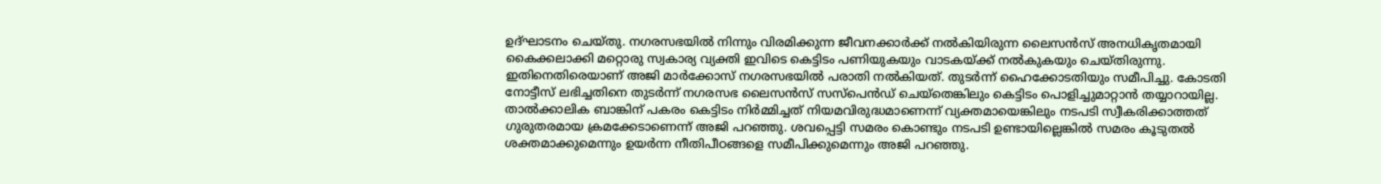ഉദ്ഘാടനം ചെയ്തു. നഗരസഭയിൽ നിന്നും വിരമിക്കുന്ന ജീവനക്കാർക്ക് നൽകിയിരുന്ന ലൈസൻസ് അനധികൃതമായി കൈക്കലാക്കി മറ്റൊരു സ്വകാര്യ വ്യക്തി ഇവിടെ കെട്ടിടം പണിയുകയും വാടകയ്ക്ക് നൽകുകയും ചെയ്തിരുന്നു. ഇതിനെതിരെയാണ് അജി മാർക്കോസ് നഗരസഭയിൽ പരാതി നൽകിയത്. തുടർന്ന് ഹൈക്കോടതിയും സമീപിച്ചു. കോടതി നോട്ടീസ് ലഭിച്ചതിനെ തുടർന്ന് നഗരസഭ ലൈസൻസ് സസ്പെൻഡ് ചെയ്തെങ്കിലും കെട്ടിടം പൊളിച്ചുമാറ്റാൻ തയ്യാറായില്ല.
താൽക്കാലിക ബാങ്കിന് പകരം കെട്ടിടം നിർമ്മിച്ചത് നിയമവിരുദ്ധമാണെന്ന് വ്യക്തമായെങ്കിലും നടപടി സ്വീകരിക്കാത്തത് ഗുരുതരമായ ക്രമക്കേടാണെന്ന് അജി പറഞ്ഞു. ശവപ്പെട്ടി സമരം കൊണ്ടും നടപടി ഉണ്ടായില്ലെങ്കിൽ സമരം കൂടുതൽ ശക്തമാക്കുമെന്നും ഉയർന്ന നീതിപീഠങ്ങളെ സമീപിക്കുമെന്നും അജി പറഞ്ഞു.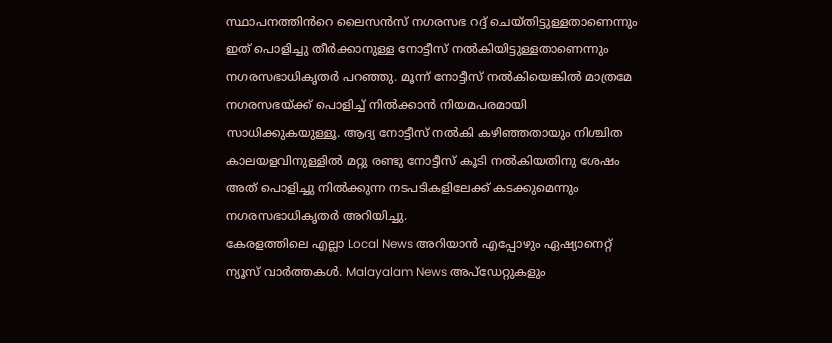സ്ഥാപനത്തിൻറെ ലൈസൻസ് നഗരസഭ റദ്ദ് ചെയ്തിട്ടുള്ളതാണെന്നും ഇത് പൊളിച്ചു തീർക്കാനുള്ള നോട്ടീസ് നൽകിയിട്ടുള്ളതാണെന്നും നഗരസഭാധികൃതർ പറഞ്ഞു. മൂന്ന് നോട്ടീസ് നൽകിയെങ്കിൽ മാത്രമേ നഗരസഭയ്ക്ക് പൊളിച്ച് നിൽക്കാൻ നിയമപരമായി സാധിക്കുകയുള്ളൂ. ആദ്യ നോട്ടീസ് നൽകി കഴിഞ്ഞതായും നിശ്ചിത കാലയളവിനുള്ളിൽ മറ്റു രണ്ടു നോട്ടീസ് കൂടി നൽകിയതിനു ശേഷം അത് പൊളിച്ചു നിൽക്കുന്ന നടപടികളിലേക്ക് കടക്കുമെന്നും നഗരസഭാധികൃതർ അറിയിച്ചു.
കേരളത്തിലെ എല്ലാ Local News അറിയാൻ എപ്പോഴും ഏഷ്യാനെറ്റ് ന്യൂസ് വാർത്തകൾ. Malayalam News അപ്ഡേറ്റുകളും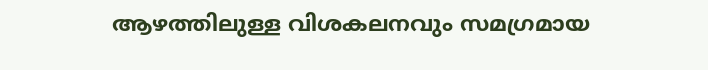ആഴത്തിലുള്ള വിശകലനവും സമഗ്രമായ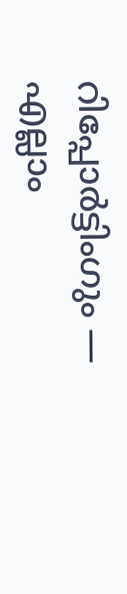റിപ്പോർട്ടിംഗും — എല്ലാം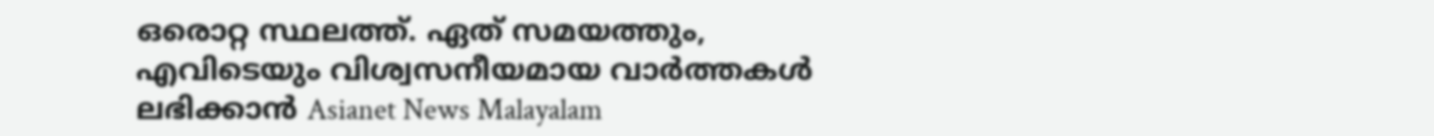ഒരൊറ്റ സ്ഥലത്ത്. ഏത് സമയത്തും, എവിടെയും വിശ്വസനീയമായ വാർത്തകൾ ലഭിക്കാൻ Asianet News Malayalam